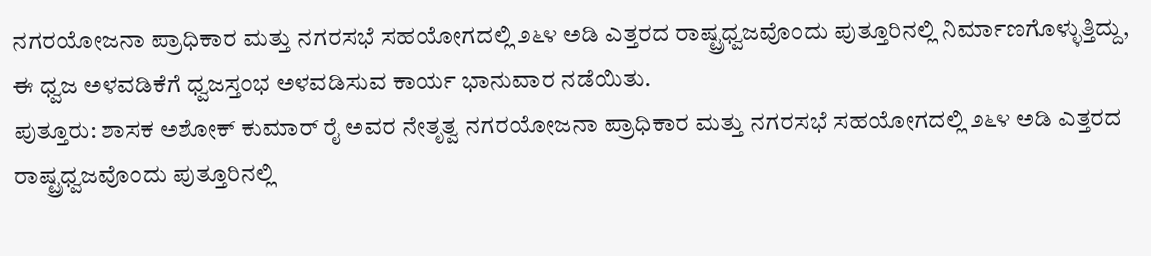ನಗರಯೋಜನಾ ಪ್ರಾಧಿಕಾರ ಮತ್ತು ನಗರಸಭೆ ಸಹಯೋಗದಲ್ಲಿ ೨೬೪ ಅಡಿ ಎತ್ತರದ ರಾಷ್ಟ್ರಧ್ವಜವೊಂದು ಪುತ್ತೂರಿನಲ್ಲಿ ನಿರ್ಮಾಣಗೊಳ್ಳುತ್ತಿದ್ದು, ಈ ಧ್ವಜ ಅಳವಡಿಕೆಗೆ ಧ್ವಜಸ್ತಂಭ ಅಳವಡಿಸುವ ಕಾರ್ಯ ಭಾನುವಾರ ನಡೆಯಿತು.
ಪುತ್ತೂರು: ಶಾಸಕ ಅಶೋಕ್ ಕುಮಾರ್ ರೈ ಅವರ ನೇತೃತ್ವ ನಗರಯೋಜನಾ ಪ್ರಾಧಿಕಾರ ಮತ್ತು ನಗರಸಭೆ ಸಹಯೋಗದಲ್ಲಿ ೨೬೪ ಅಡಿ ಎತ್ತರದ ರಾಷ್ಟ್ರಧ್ವಜವೊಂದು ಪುತ್ತೂರಿನಲ್ಲಿ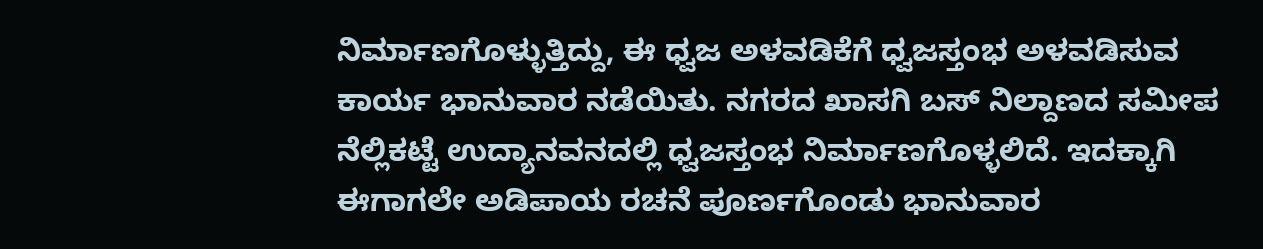ನಿರ್ಮಾಣಗೊಳ್ಳುತ್ತಿದ್ದು, ಈ ಧ್ವಜ ಅಳವಡಿಕೆಗೆ ಧ್ವಜಸ್ತಂಭ ಅಳವಡಿಸುವ ಕಾರ್ಯ ಭಾನುವಾರ ನಡೆಯಿತು. ನಗರದ ಖಾಸಗಿ ಬಸ್ ನಿಲ್ದಾಣದ ಸಮೀಪ ನೆಲ್ಲಿಕಟ್ಟೆ ಉದ್ಯಾನವನದಲ್ಲಿ ಧ್ವಜಸ್ತಂಭ ನಿರ್ಮಾಣಗೊಳ್ಳಲಿದೆ. ಇದಕ್ಕಾಗಿ ಈಗಾಗಲೇ ಅಡಿಪಾಯ ರಚನೆ ಪೂರ್ಣಗೊಂಡು ಭಾನುವಾರ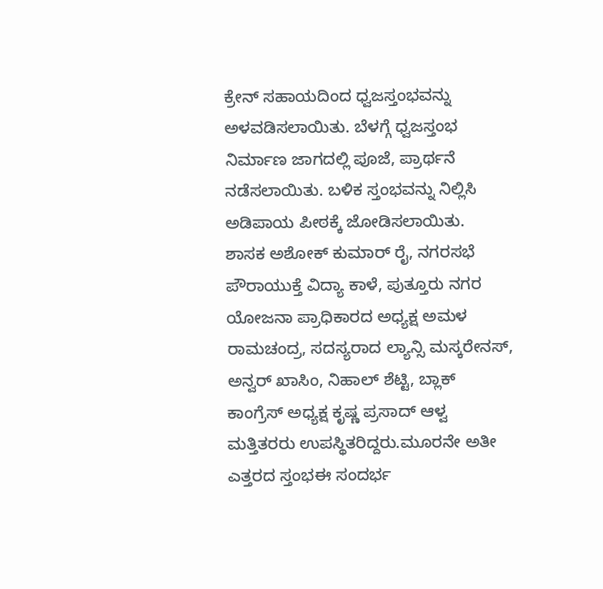ಕ್ರೇನ್ ಸಹಾಯದಿಂದ ಧ್ವಜಸ್ತಂಭವನ್ನು ಅಳವಡಿಸಲಾಯಿತು. ಬೆಳಗ್ಗೆ ಧ್ವಜಸ್ತಂಭ ನಿರ್ಮಾಣ ಜಾಗದಲ್ಲಿ ಪೂಜೆ, ಪ್ರಾರ್ಥನೆ ನಡೆಸಲಾಯಿತು. ಬಳಿಕ ಸ್ತಂಭವನ್ನು ನಿಲ್ಲಿಸಿ ಅಡಿಪಾಯ ಪೀಠಕ್ಕೆ ಜೋಡಿಸಲಾಯಿತು.
ಶಾಸಕ ಅಶೋಕ್ ಕುಮಾರ್ ರೈ, ನಗರಸಭೆ ಪೌರಾಯುಕ್ತೆ ವಿದ್ಯಾ ಕಾಳೆ, ಪುತ್ತೂರು ನಗರ ಯೋಜನಾ ಪ್ರಾಧಿಕಾರದ ಅಧ್ಯಕ್ಷ ಅಮಳ ರಾಮಚಂದ್ರ, ಸದಸ್ಯರಾದ ಲ್ಯಾನ್ಸಿ ಮಸ್ಕರೇನಸ್, ಅನ್ವರ್ ಖಾಸಿಂ, ನಿಹಾಲ್ ಶೆಟ್ಟಿ, ಬ್ಲಾಕ್ ಕಾಂಗ್ರೆಸ್ ಅಧ್ಯಕ್ಷ ಕೃಷ್ಣ ಪ್ರಸಾದ್ ಆಳ್ವ ಮತ್ತಿತರರು ಉಪಸ್ಥಿತರಿದ್ದರು.ಮೂರನೇ ಅತೀ ಎತ್ತರದ ಸ್ತಂಭಈ ಸಂದರ್ಭ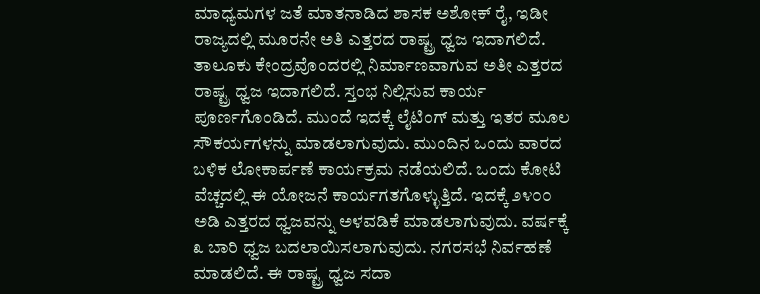ಮಾಧ್ಯಮಗಳ ಜತೆ ಮಾತನಾಡಿದ ಶಾಸಕ ಅಶೋಕ್ ರೈ, ಇಡೀ ರಾಜ್ಯದಲ್ಲಿ ಮೂರನೇ ಅತಿ ಎತ್ತರದ ರಾಷ್ಟ್ರ ಧ್ವಜ ಇದಾಗಲಿದೆ. ತಾಲೂಕು ಕೇಂದ್ರವೊಂದರಲ್ಲಿ ನಿರ್ಮಾಣವಾಗುವ ಅತೀ ಎತ್ತರದ ರಾಷ್ಟ್ರ ಧ್ವಜ ಇದಾಗಲಿದೆ. ಸ್ತಂಭ ನಿಲ್ಲಿಸುವ ಕಾರ್ಯ ಪೂರ್ಣಗೊಂಡಿದೆ. ಮುಂದೆ ಇದಕ್ಕೆ ಲೈಟಿಂಗ್ ಮತ್ತು ಇತರ ಮೂಲ ಸೌಕರ್ಯಗಳನ್ನು ಮಾಡಲಾಗುವುದು. ಮುಂದಿನ ಒಂದು ವಾರದ ಬಳಿಕ ಲೋಕಾರ್ಪಣೆ ಕಾರ್ಯಕ್ರಮ ನಡೆಯಲಿದೆ. ಒಂದು ಕೋಟಿ ವೆಚ್ಚದಲ್ಲಿ ಈ ಯೋಜನೆ ಕಾರ್ಯಗತಗೊಳ್ಳುತ್ತಿದೆ. ಇದಕ್ಕೆ ೨೪೦೦ ಅಡಿ ಎತ್ತರದ ಧ್ವಜವನ್ನು ಅಳವಡಿಕೆ ಮಾಡಲಾಗುವುದು. ವರ್ಷಕ್ಕೆ ೩ ಬಾರಿ ಧ್ವಜ ಬದಲಾಯಿಸಲಾಗುವುದು. ನಗರಸಭೆ ನಿರ್ವಹಣೆ ಮಾಡಲಿದೆ. ಈ ರಾಷ್ಟ್ರ ಧ್ವಜ ಸದಾ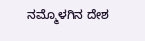ನಮ್ಮೊಳಗಿನ ದೇಶ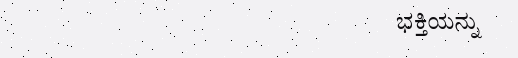ಭಕ್ತಿಯನ್ನು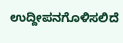ಉದ್ದೀಪನಗೊಳಿಸಲಿದೆ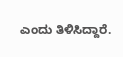ಎಂದು ತಿಳಿಸಿದ್ದಾರೆ.